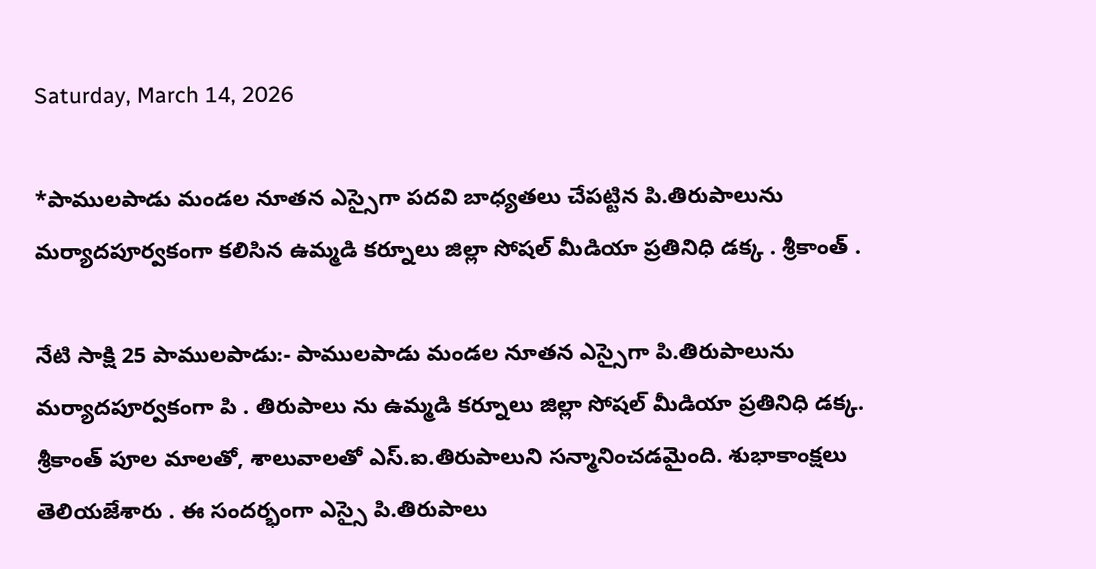Saturday, March 14, 2026

*పాములపాడు మండల నూతన ఎస్సైగా పదవి బాధ్యతలు చేపట్టిన పి.తిరుపాలును మర్యాదపూర్వకంగా కలిసిన ఉమ్మడి కర్నూలు జిల్లా సోషల్ మీడియా ప్రతినిధి డక్క . శ్రీకాంత్ .

నేటి సాక్షి 25 పాములపాడు:- పాములపాడు మండల నూతన ఎస్సైగా పి.తిరుపాలును మర్యాదపూర్వకంగా పి . తిరుపాలు ను ఉమ్మడి కర్నూలు జిల్లా సోషల్ మీడియా ప్రతినిధి డక్క. శ్రీకాంత్ పూల మాలతో, శాలువాలతో ఎస్.ఐ.తిరుపాలుని సన్మానించడమైంది. శుభాకాంక్షలు తెలియజేశారు . ఈ సందర్భంగా ఎస్సై పి.తిరుపాలు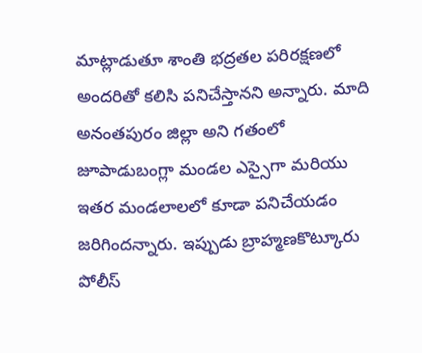మాట్లాడుతూ శాంతి భద్రతల పరిరక్షణలో అందరితో కలిసి పనిచేస్తానని అన్నారు. మాది అనంతపురం జిల్లా అని గతంలో జూపాడుబంగ్లా మండల ఎస్సైగా మరియు ఇతర మండలాలలో కూడా పనిచేయడం జరిగిందన్నారు. ఇప్పుడు బ్రాహ్మణకొట్కూరు పోలీస్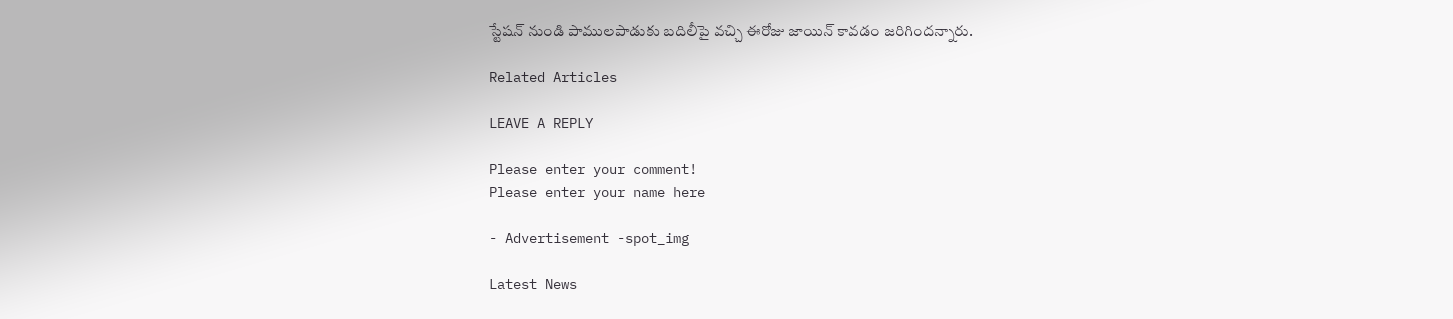స్టేషన్ నుండి పాములపాడుకు బదిలీపై వచ్చి ఈరోజు జాయిన్ కావడం జరిగిందన్నారు.

Related Articles

LEAVE A REPLY

Please enter your comment!
Please enter your name here

- Advertisement -spot_img

Latest News